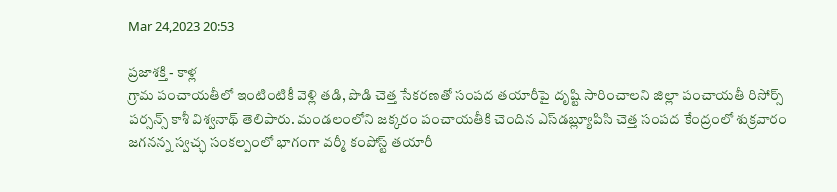Mar 24,2023 20:53

ప్రజాశక్తి - కాళ్ల
గ్రామ పంచాయతీలో ఇంటింటికీ వెళ్లి తడి, పొడి చెత్త సేకరణతో సంపద తయారీపై దృష్టి సారించాలని జిల్లా పంచాయతీ రిసోర్స్‌ పర్సన్స్‌ కాశీ విశ్వనాథ్‌ తెలిపారు. మండలంలోని జక్కరం పంచాయతీకి చెందిన ఎస్‌డబ్ల్యూపిసి చెత్త సంపద కేంద్రంలో శుక్రవారం జగనన్న స్వచ్ఛ సంకల్పంలో భాగంగా వర్మీ కంపోస్ట్‌ తయారీ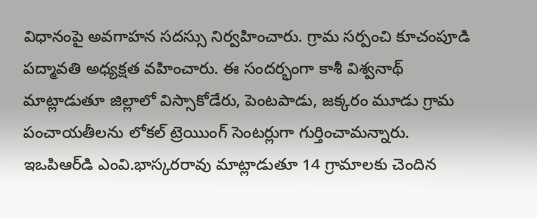విధానంపై అవగాహన సదస్సు నిర్వహించారు. గ్రామ సర్పంచి కూచంపూడి పద్మావతి అధ్యక్షత వహించారు. ఈ సందర్భంగా కాశీ విశ్వనాథ్‌ మాట్లాడుతూ జిల్లాలో విస్సాకోడేరు, పెంటపాడు, జక్కరం మూడు గ్రామ పంచాయతీలను లోకల్‌ ట్రెయిుంగ్‌ సెంటర్లుగా గుర్తించామన్నారు. ఇఒపిఆర్‌డి ఎంవి.భాస్కరరావు మాట్లాడుతూ 14 గ్రామాలకు చెందిన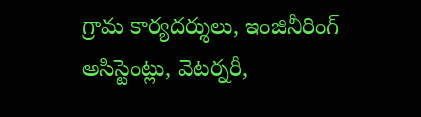గ్రామ కార్యదర్శులు, ఇంజినీరింగ్‌ అసిస్టెంట్లు, వెటర్నరీ,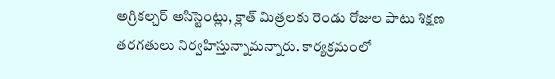అగ్రికల్చర్‌ అసిస్టెంట్లు, క్లాత్‌ మిత్రలకు రెండు రోజుల పాటు శిక్షణ తరగతులు నిర్వహిస్తున్నామన్నారు. కార్యక్రమంలో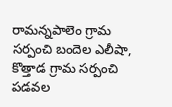రామన్నపాలెం గ్రామ సర్పంచి బందెల ఎలీషా, కొత్తాడ గ్రామ సర్పంచి పడవల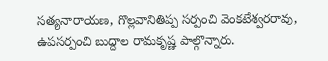సత్యనారాయణ, గొల్లవానితిప్ప సర్పంచి వెంకటేశ్వరరావు, ఉపసర్పంచి బుద్దాల రామకృష్ణ పాల్గొన్నారు.